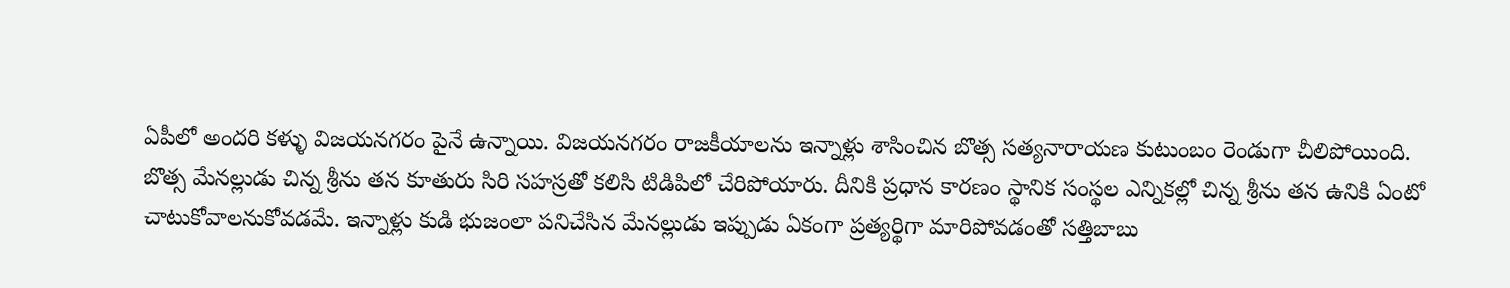ఏపీలో అందరి కళ్ళు విజయనగరం పైనే ఉన్నాయి. విజయనగరం రాజకీయాలను ఇన్నాళ్లు శాసించిన బొత్స సత్యనారాయణ కుటుంబం రెండుగా చీలిపోయింది. బొత్స మేనల్లుడు చిన్న శ్రీను తన కూతురు సిరి సహస్రతో కలిసి టిడిపిలో చేరిపోయారు. దీనికి ప్రధాన కారణం స్థానిక సంస్థల ఎన్నికల్లో చిన్న శ్రీను తన ఉనికి ఏంటో చాటుకోవాలనుకోవడమే. ఇన్నాళ్లు కుడి భుజంలా పనిచేసిన మేనల్లుడు ఇప్పుడు ఏకంగా ప్రత్యర్థిగా మారిపోవడంతో సత్తిబాబు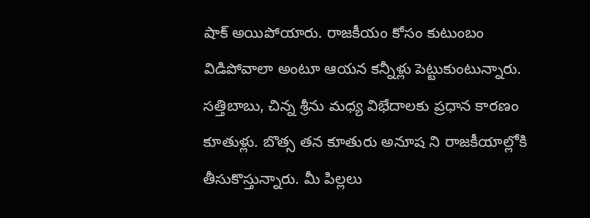షాక్ అయిపోయారు. రాజకీయం కోసం కుటుంబం విడిపోవాలా అంటూ ఆయన కన్నీళ్లు పెట్టుకుంటున్నారు.
సత్తిబాబు, చిన్న శ్రీను మధ్య విభేదాలకు ప్రధాన కారణం కూతుళ్లు. బొత్స తన కూతురు అనూష ని రాజకీయాల్లోకి తీసుకొస్తున్నారు. మీ పిల్లలు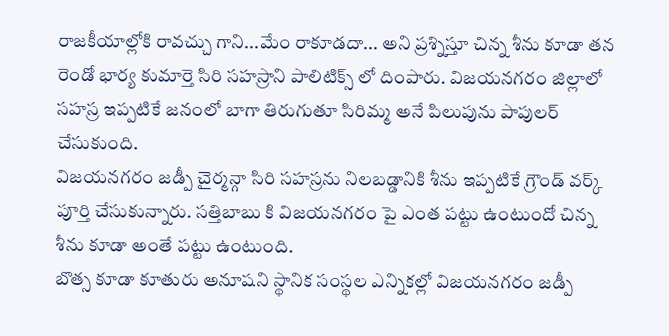రాజకీయాల్లోకి రావచ్చు గాని...మేం రాకూడదా... అని ప్రశ్నిస్తూ చిన్న శీను కూడా తన రెండో భార్య కుమార్తె సిరి సహస్రాని పాలిటిక్స్ లో దింపారు. విజయనగరం జిల్లాలో సహస్ర ఇప్పటికే జనంలో బాగా తిరుగుతూ సిరిమ్మ అనే పిలుపును పాపులర్ చేసుకుంది.
విజయనగరం జడ్పీ చైర్మన్గా సిరి సహస్రను నిలబడ్డానికి శీను ఇప్పటికే గ్రౌండ్ వర్క్ పూర్తి చేసుకున్నారు. సత్తిబాబు కి విజయనగరం పై ఎంత పట్టు ఉంటుందో చిన్న శీను కూడా అంతే పట్టు ఉంటుంది.
బొత్స కూడా కూతురు అనూషని స్థానిక సంస్థల ఎన్నికల్లో విజయనగరం జడ్పీ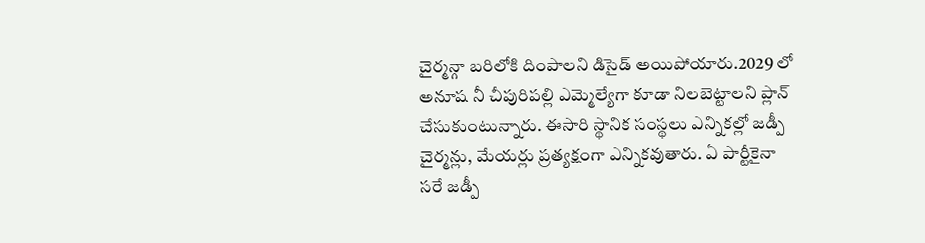చైర్మన్గా బరిలోకి దింపాలని డిసైడ్ అయిపోయారు.2029 లో అనూష నీ చీపురిపల్లి ఎమ్మెల్యేగా కూడా నిలబెట్టాలని ప్లాన్ చేసుకుంటున్నారు. ఈసారి స్థానిక సంస్థలు ఎన్నికల్లో జడ్పీ చైర్మన్లు, మేయర్లు ప్రత్యక్షంగా ఎన్నికవుతారు. ఏ పార్టీకైనా సరే జడ్పీ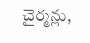చైర్మన్లు,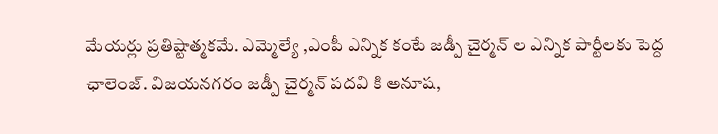మేయర్లు ప్రతిష్టాత్మకమే. ఎమ్మెల్యే ,ఎంపీ ఎన్నిక కంటే జడ్పీ చైర్మన్ ల ఎన్నిక పార్టీలకు పెద్ద ఛాలెంజ్. విజయనగరం జడ్పీ చైర్మన్ పదవి కి అనూష,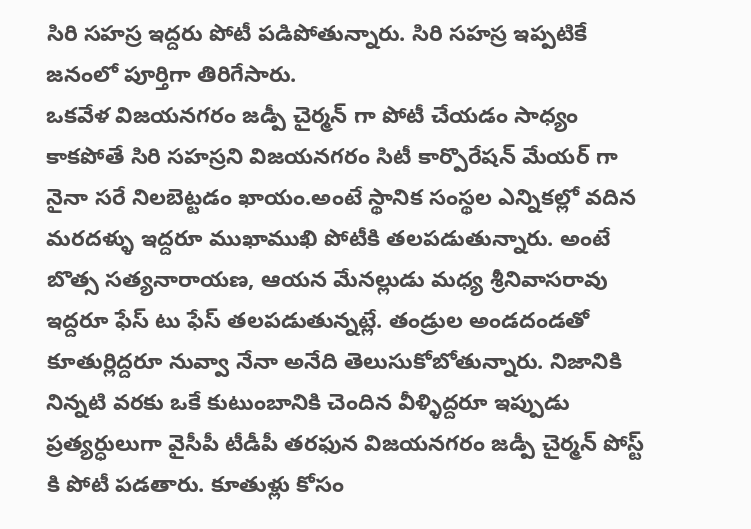సిరి సహస్ర ఇద్దరు పోటీ పడిపోతున్నారు. సిరి సహస్ర ఇప్పటికే జనంలో పూర్తిగా తిరిగేసారు.
ఒకవేళ విజయనగరం జడ్పీ చైర్మన్ గా పోటీ చేయడం సాధ్యం కాకపోతే సిరి సహస్రని విజయనగరం సిటీ కార్పొరేషన్ మేయర్ గా నైనా సరే నిలబెట్టడం ఖాయం.అంటే స్థానిక సంస్థల ఎన్నికల్లో వదిన మరదళ్ళు ఇద్దరూ ముఖాముఖి పోటీకి తలపడుతున్నారు. అంటే బొత్స సత్యనారాయణ, ఆయన మేనల్లుడు మధ్య శ్రీనివాసరావు ఇద్దరూ ఫేస్ టు ఫేస్ తలపడుతున్నట్లే. తండ్రుల అండదండతో కూతుర్లిద్దరూ నువ్వా నేనా అనేది తెలుసుకోబోతున్నారు. నిజానికి నిన్నటి వరకు ఒకే కుటుంబానికి చెందిన వీళ్ళిద్దరూ ఇప్పుడు ప్రత్యర్ధులుగా వైసీపీ టీడీపీ తరఫున విజయనగరం జడ్పీ చైర్మన్ పోస్ట్ కి పోటీ పడతారు. కూతుళ్లు కోసం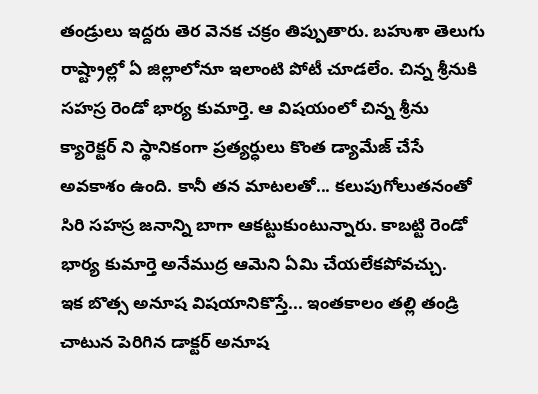తండ్రులు ఇద్దరు తెర వెనక చక్రం తిప్పుతారు. బహుశా తెలుగు రాష్ట్రాల్లో ఏ జిల్లాలోనూ ఇలాంటి పోటీ చూడలేం. చిన్న శ్రీనుకి సహస్ర రెండో భార్య కుమార్తె. ఆ విషయంలో చిన్న శ్రీను క్యారెక్టర్ ని స్థానికంగా ప్రత్యర్ధులు కొంత డ్యామేజ్ చేసే అవకాశం ఉంది. కానీ తన మాటలతో... కలుపుగోలుతనంతో సిరి సహస్ర జనాన్ని బాగా ఆకట్టుకుంటున్నారు. కాబట్టి రెండో భార్య కుమార్తె అనేముద్ర ఆమెని ఏమి చేయలేకపోవచ్చు.
ఇక బొత్స అనూష విషయానికొస్తే... ఇంతకాలం తల్లి తండ్రి చాటున పెరిగిన డాక్టర్ అనూష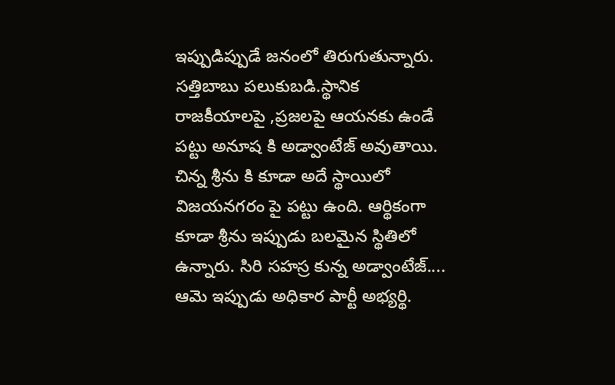ఇప్పుడిప్పుడే జనంలో తిరుగుతున్నారు. సత్తిబాబు పలుకుబడి.స్థానిక రాజకీయాలపై ,ప్రజలపై ఆయనకు ఉండే పట్టు అనూష కి అడ్వాంటేజ్ అవుతాయి. చిన్న శ్రీను కి కూడా అదే స్థాయిలో విజయనగరం పై పట్టు ఉంది. ఆర్థికంగా కూడా శ్రీను ఇప్పుడు బలమైన స్థితిలో ఉన్నారు. సిరి సహస్ర కున్న అడ్వాంటేజ్.... ఆమె ఇప్పుడు అధికార పార్టీ అభ్యర్థి.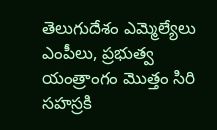తెలుగుదేశం ఎమ్మెల్యేలు ఎంపీలు, ప్రభుత్వ యంత్రాంగం మొత్తం సిరి సహస్రకి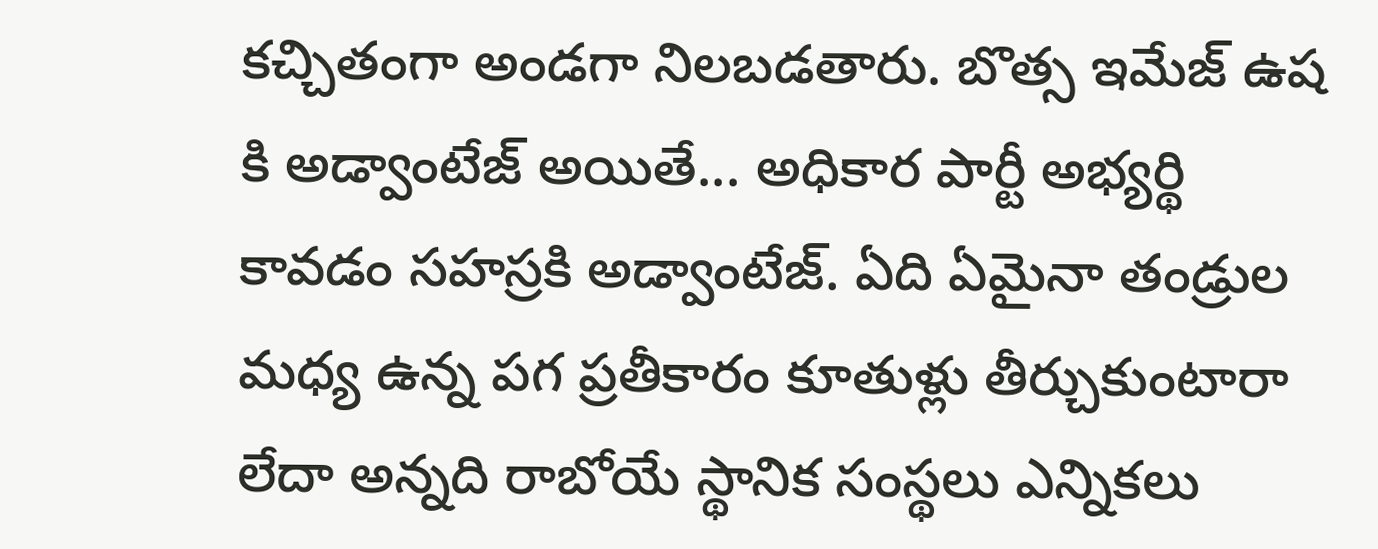కచ్చితంగా అండగా నిలబడతారు. బొత్స ఇమేజ్ ఉష కి అడ్వాంటేజ్ అయితే... అధికార పార్టీ అభ్యర్థి కావడం సహస్రకి అడ్వాంటేజ్. ఏది ఏమైనా తండ్రుల మధ్య ఉన్న పగ ప్రతీకారం కూతుళ్లు తీర్చుకుంటారా లేదా అన్నది రాబోయే స్థానిక సంస్థలు ఎన్నికలు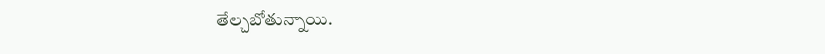తేల్చబోతున్నాయి.